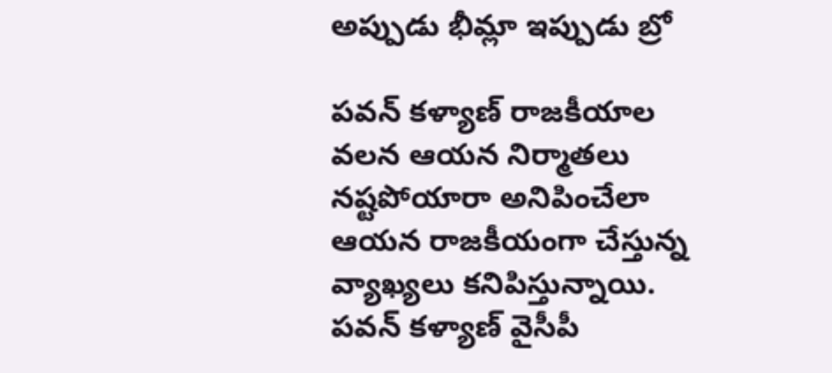అప్పుడు భీమ్లా ఇప్పుడు బ్రో

పవన్ కళ్యాణ్ రాజకీయాల వలన ఆయన నిర్మాతలు నష్టపోయారా అనిపించేలా ఆయన రాజకీయంగా చేస్తున్న వ్యాఖ్యలు కనిపిస్తున్నాయి. పవన్ కళ్యాణ్ వైసీపీ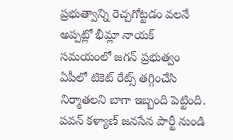ప్రభుత్వాన్ని రెచ్చగోట్టడం వలనే అప్పట్లో భీమ్లా నాయక్ సమయంలో జగన్ ప్రభుత్వం ఏపీలో టికెట్ రేట్స్ తగ్గించేసి నిర్మాతలని బాగా ఇబ్బంది పెట్టింది. పవన్ కళ్యాణ్ జనసేన పార్టీ నుండి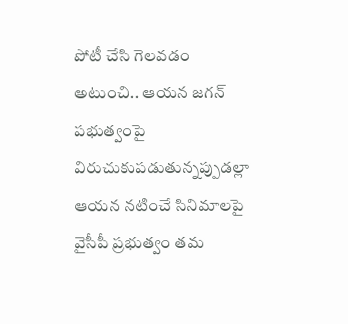పోటీ చేసి గెలవడం అటుంచి.. ఆయన జగన్ పభుత్వంపై విరుచుకుపడుతున్నప్పుడల్లా ఆయన నటించే సినిమాలపై వైసీపీ ప్రభుత్వం తమ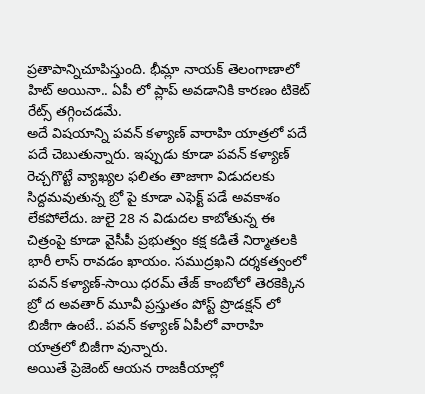ప్రతాపాన్నిచూపిస్తుంది. భీమ్లా నాయక్ తెలంగాణాలో హిట్ అయినా.. ఏపీ లో ప్లాప్ అవడానికి కారణం టికెట్ రేట్స్ తగ్గించడమే.
అదే విషయాన్ని పవన్ కళ్యాణ్ వారాహి యాత్రలో పదే పదే చెబుతున్నారు. ఇప్పుడు కూడా పవన్ కళ్యాణ్ రెచ్చగొట్టే వ్యాఖ్యల ఫలితం తాజాగా విడుదలకు సిద్దమవుతున్న బ్రో పై కూడా ఎఫెక్ట్ పడే అవకాశం లేకపోలేదు. జులై 28 న విడుదల కాబోతున్న ఈ చిత్రంపై కూడా వైసీపీ ప్రభుత్వం కక్ష కడితే నిర్మాతలకి భారీ లాస్ రావడం ఖాయం. సముద్రఖని దర్శకత్వంలో పవన్ కళ్యాణ్-సాయి ధరమ్ తేజ్ కాంబోలో తెరకెక్కిన బ్రో ద అవతార్ మూవీ ప్రస్తుతం పోస్ట్ ప్రొడక్షన్ లో బిజీగా ఉంటే.. పవన్ కళ్యాణ్ ఏపీలో వారాహి యాత్రలో బిజీగా వున్నారు.
అయితే ప్రెజెంట్ ఆయన రాజకీయాల్లో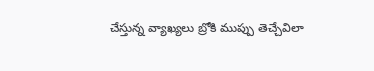చేస్తున్న వ్యాఖ్యలు బ్రోకి ముప్పు తెచ్చేవిలా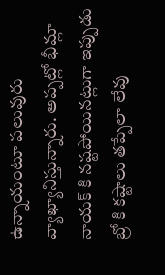ఉన్నాయంటూ పలువురు వ్యాఖ్యానిస్తున్నారు. అప్పట్లో భీమ్లా నాయక్ కి నష్టపోయినట్లుగా ఇప్పుడు బ్రో కి కష్టాలు తప్పేలా లేవు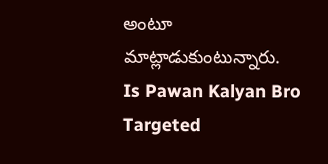అంటూ మాట్లాడుకుంటున్నారు.
Is Pawan Kalyan Bro Targeted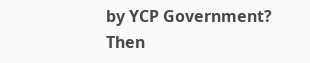by YCP Government?
Then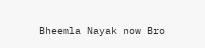Bheemla Nayak now Bro